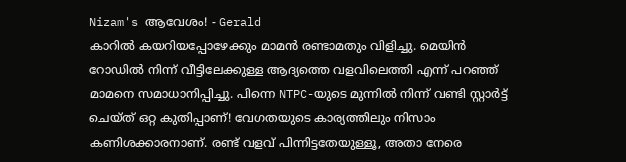Nizam's ആവേശം! - Gerald
കാറിൽ കയറിയപ്പോഴേക്കും മാമൻ രണ്ടാമതും വിളിച്ചു. മെയിൻ റോഡിൽ നിന്ന് വീട്ടിലേക്കുള്ള ആദ്യത്തെ വളവിലെത്തി എന്ന് പറഞ്ഞ് മാമനെ സമാധാനിപ്പിച്ചു. പിന്നെ NTPC-യുടെ മുന്നിൽ നിന്ന് വണ്ടി സ്റ്റാർട്ട് ചെയ്ത് ഒറ്റ കുതിപ്പാണ്! വേഗതയുടെ കാര്യത്തിലും നിസാം കണിശക്കാരനാണ്. രണ്ട് വളവ് പിന്നിട്ടതേയുള്ളൂ, അതാ നേരെ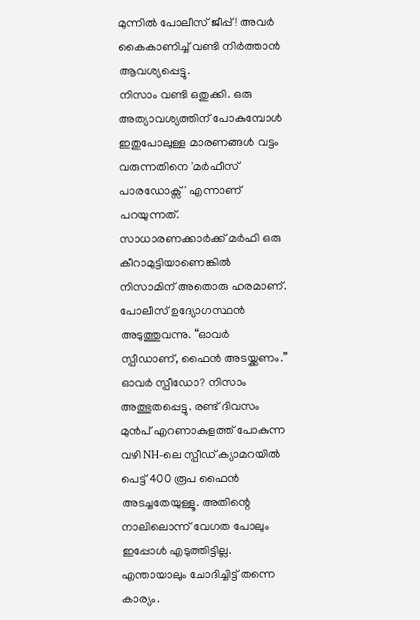മുന്നിൽ പോലീസ് ജീപ്പ്! അവർ കൈകാണിച്ച് വണ്ടി നിർത്താൻ ആവശ്യപ്പെട്ടു.
നിസാം വണ്ടി ഒതുക്കി. ഒരു അത്യാവശ്യത്തിന് പോകുമ്പോൾ ഇതുപോലുള്ള മാരണങ്ങൾ വട്ടം വരുന്നതിനെ 'മർഫീസ് പാരഡോക്സ്' എന്നാണ് പറയുന്നത്. സാധാരണക്കാർക്ക് മർഫി ഒരു കീറാമുട്ടിയാണെങ്കിൽ നിസാമിന് അതൊരു ഹരമാണ്.
പോലീസ് ഉദ്യോഗസ്ഥൻ അടുത്തുവന്നു. “ഓവർ സ്പീഡാണ്, ഫൈൻ അടയ്ക്കണം.”
ഓവർ സ്പീഡോ? നിസാം അത്ഭുതപ്പെട്ടു. രണ്ട് ദിവസം മുൻപ് എറണാകുളത്ത് പോകുന്ന വഴി NH-ലെ സ്പീഡ് ക്യാമറയിൽ പെട്ട് 400 രൂപ ഫൈൻ അടച്ചതേയുള്ളൂ. അതിന്റെ നാലിലൊന്ന് വേഗത പോലും ഇപ്പോൾ എടുത്തിട്ടില്ല. എന്തായാലും ചോദിച്ചിട്ട് തന്നെ കാര്യം.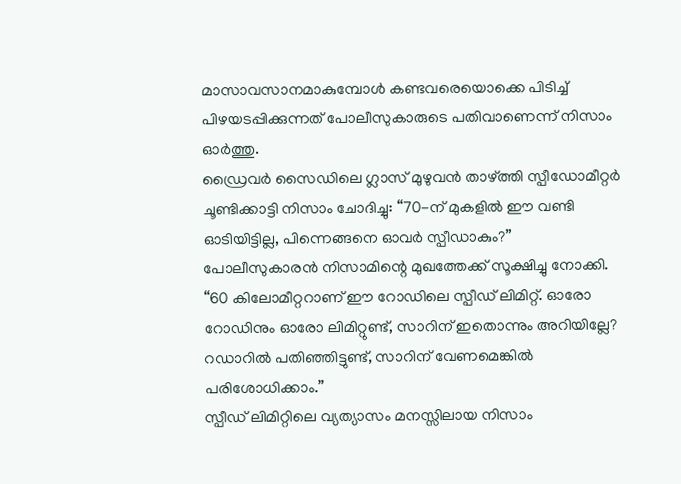മാസാവസാനമാകുമ്പോൾ കണ്ടവരെയൊക്കെ പിടിച്ച് പിഴയടപ്പിക്കുന്നത് പോലീസുകാരുടെ പതിവാണെന്ന് നിസാം ഓർത്തു.
ഡ്രൈവർ സൈഡിലെ ഗ്ലാസ് മുഴുവൻ താഴ്ത്തി സ്പീഡോമീറ്റർ ചൂണ്ടിക്കാട്ടി നിസാം ചോദിച്ചു: “70-ന് മുകളിൽ ഈ വണ്ടി ഓടിയിട്ടില്ല, പിന്നെങ്ങനെ ഓവർ സ്പീഡാകും?”
പോലീസുകാരൻ നിസാമിന്റെ മുഖത്തേക്ക് സൂക്ഷിച്ചു നോക്കി. “60 കിലോമീറ്ററാണ് ഈ റോഡിലെ സ്പീഡ് ലിമിറ്റ്. ഓരോ റോഡിനും ഓരോ ലിമിറ്റുണ്ട്, സാറിന് ഇതൊന്നും അറിയില്ലേ? റഡാറിൽ പതിഞ്ഞിട്ടുണ്ട്, സാറിന് വേണമെങ്കിൽ പരിശോധിക്കാം.”
സ്പീഡ് ലിമിറ്റിലെ വ്യത്യാസം മനസ്സിലായ നിസാം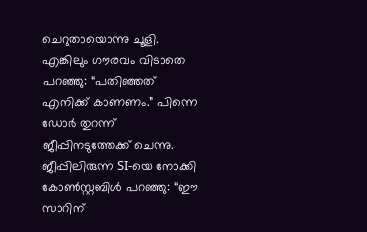ചെറുതായൊന്നു ചൂളി. എങ്കിലും ഗൗരവം വിടാതെ പറഞ്ഞു: “പതിഞ്ഞത് എനിക്ക് കാണണം.” പിന്നെ ഡോർ തുറന്ന് ജീപ്പിനടുത്തേക്ക് ചെന്നു. ജീപ്പിലിരുന്ന SI-യെ നോക്കി കോൺസ്റ്റബിൾ പറഞ്ഞു: “ഈ സാറിന്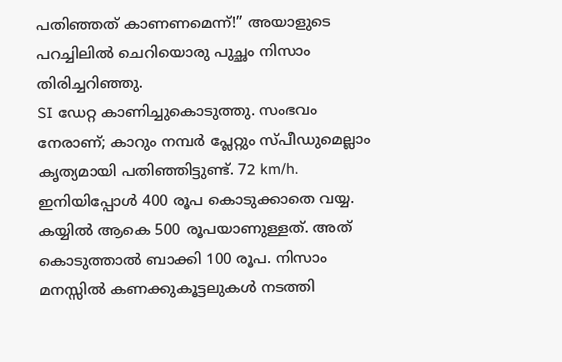പതിഞ്ഞത് കാണണമെന്ന്!” അയാളുടെ പറച്ചിലിൽ ചെറിയൊരു പുച്ഛം നിസാം തിരിച്ചറിഞ്ഞു.
SI ഡേറ്റ കാണിച്ചുകൊടുത്തു. സംഭവം നേരാണ്; കാറും നമ്പർ പ്ലേറ്റും സ്പീഡുമെല്ലാം കൃത്യമായി പതിഞ്ഞിട്ടുണ്ട്. 72 km/h.
ഇനിയിപ്പോൾ 400 രൂപ കൊടുക്കാതെ വയ്യ. കയ്യിൽ ആകെ 500 രൂപയാണുള്ളത്. അത് കൊടുത്താൽ ബാക്കി 100 രൂപ. നിസാം മനസ്സിൽ കണക്കുകൂട്ടലുകൾ നടത്തി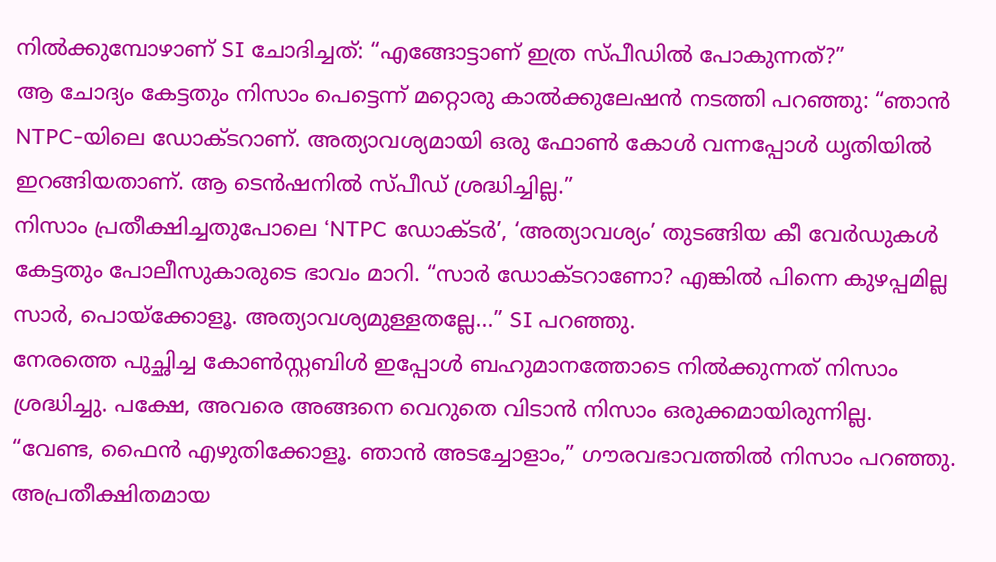നിൽക്കുമ്പോഴാണ് SI ചോദിച്ചത്: “എങ്ങോട്ടാണ് ഇത്ര സ്പീഡിൽ പോകുന്നത്?”
ആ ചോദ്യം കേട്ടതും നിസാം പെട്ടെന്ന് മറ്റൊരു കാൽക്കുലേഷൻ നടത്തി പറഞ്ഞു: “ഞാൻ NTPC-യിലെ ഡോക്ടറാണ്. അത്യാവശ്യമായി ഒരു ഫോൺ കോൾ വന്നപ്പോൾ ധൃതിയിൽ ഇറങ്ങിയതാണ്. ആ ടെൻഷനിൽ സ്പീഡ് ശ്രദ്ധിച്ചില്ല.”
നിസാം പ്രതീക്ഷിച്ചതുപോലെ ‘NTPC ഡോക്ടർ’, ‘അത്യാവശ്യം’ തുടങ്ങിയ കീ വേർഡുകൾ കേട്ടതും പോലീസുകാരുടെ ഭാവം മാറി. “സാർ ഡോക്ടറാണോ? എങ്കിൽ പിന്നെ കുഴപ്പമില്ല സാർ, പൊയ്ക്കോളൂ. അത്യാവശ്യമുള്ളതല്ലേ...” SI പറഞ്ഞു.
നേരത്തെ പുച്ഛിച്ച കോൺസ്റ്റബിൾ ഇപ്പോൾ ബഹുമാനത്തോടെ നിൽക്കുന്നത് നിസാം ശ്രദ്ധിച്ചു. പക്ഷേ, അവരെ അങ്ങനെ വെറുതെ വിടാൻ നിസാം ഒരുക്കമായിരുന്നില്ല. “വേണ്ട, ഫൈൻ എഴുതിക്കോളൂ. ഞാൻ അടച്ചോളാം,” ഗൗരവഭാവത്തിൽ നിസാം പറഞ്ഞു.
അപ്രതീക്ഷിതമായ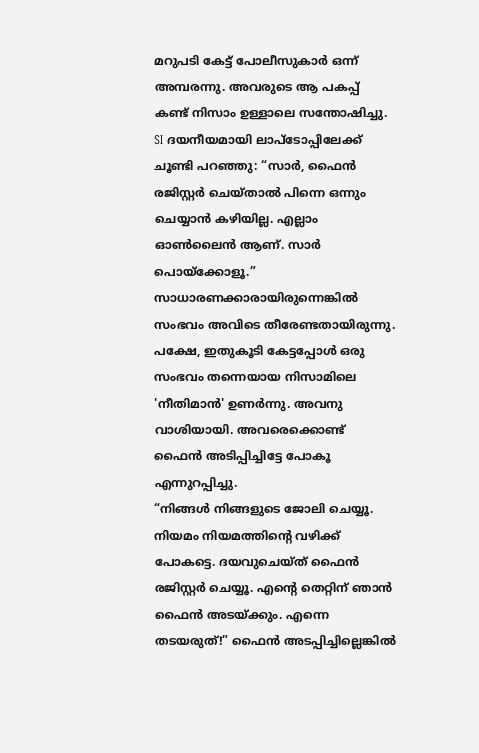മറുപടി കേട്ട് പോലീസുകാർ ഒന്ന് അമ്പരന്നു. അവരുടെ ആ പകപ്പ് കണ്ട് നിസാം ഉള്ളാലെ സന്തോഷിച്ചു. SI ദയനീയമായി ലാപ്ടോപ്പിലേക്ക് ചൂണ്ടി പറഞ്ഞു: “സാർ, ഫൈൻ രജിസ്റ്റർ ചെയ്താൽ പിന്നെ ഒന്നും ചെയ്യാൻ കഴിയില്ല. എല്ലാം ഓൺലൈൻ ആണ്. സാർ പൊയ്ക്കോളൂ.”
സാധാരണക്കാരായിരുന്നെങ്കിൽ സംഭവം അവിടെ തീരേണ്ടതായിരുന്നു. പക്ഷേ, ഇതുകൂടി കേട്ടപ്പോൾ ഒരു സംഭവം തന്നെയായ നിസാമിലെ 'നീതിമാൻ' ഉണർന്നു. അവനു വാശിയായി. അവരെക്കൊണ്ട് ഫൈൻ അടിപ്പിച്ചിട്ടേ പോകൂ എന്നുറപ്പിച്ചു.
“നിങ്ങൾ നിങ്ങളുടെ ജോലി ചെയ്യൂ. നിയമം നിയമത്തിന്റെ വഴിക്ക് പോകട്ടെ. ദയവുചെയ്ത് ഫൈൻ രജിസ്റ്റർ ചെയ്യൂ. എന്റെ തെറ്റിന് ഞാൻ ഫൈൻ അടയ്ക്കും. എന്നെ തടയരുത്!” ഫൈൻ അടപ്പിച്ചില്ലെങ്കിൽ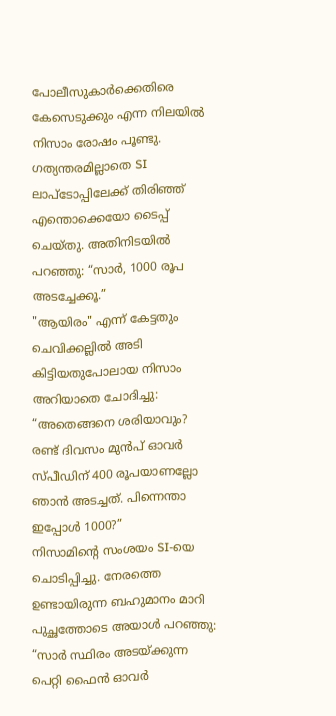പോലീസുകാർക്കെതിരെ കേസെടുക്കും എന്ന നിലയിൽ നിസാം രോഷം പൂണ്ടു.
ഗത്യന്തരമില്ലാതെ SI ലാപ്ടോപ്പിലേക്ക് തിരിഞ്ഞ് എന്തൊക്കെയോ ടൈപ്പ് ചെയ്തു. അതിനിടയിൽ പറഞ്ഞു: “സാർ, 1000 രൂപ അടച്ചേക്കൂ.”
"ആയിരം" എന്ന് കേട്ടതും ചെവിക്കല്ലിൽ അടി കിട്ടിയതുപോലായ നിസാം അറിയാതെ ചോദിച്ചു: “അതെങ്ങനെ ശരിയാവും? രണ്ട് ദിവസം മുൻപ് ഓവർ സ്പീഡിന് 400 രൂപയാണല്ലോ ഞാൻ അടച്ചത്. പിന്നെന്താ ഇപ്പോൾ 1000?”
നിസാമിന്റെ സംശയം SI-യെ ചൊടിപ്പിച്ചു. നേരത്തെ ഉണ്ടായിരുന്ന ബഹുമാനം മാറി പുച്ഛത്തോടെ അയാൾ പറഞ്ഞു: “സാർ സ്ഥിരം അടയ്ക്കുന്ന പെറ്റി ഫൈൻ ഓവർ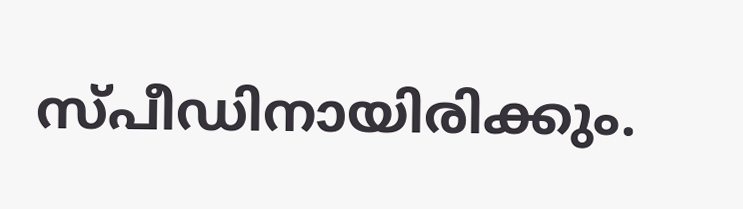സ്പീഡിനായിരിക്കും.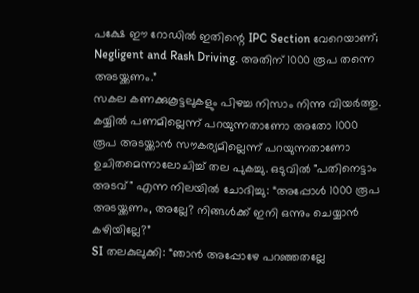പക്ഷേ ഈ റോഡിൽ ഇതിന്റെ IPC Section വേറെയാണ്; Negligent and Rash Driving. അതിന് 1000 രൂപ തന്നെ അടയ്ക്കണം.”
സകല കണക്കുകൂട്ടലുകളും പിഴച്ച നിസാം നിന്നു വിയർത്തു. കയ്യിൽ പണമില്ലെന്ന് പറയുന്നതാണോ അതോ 1000 രൂപ അടയ്ക്കാൻ സൗകര്യമില്ലെന്ന് പറയുന്നതാണോ ഉചിതമെന്നാലോചിച്ച് തല പുകച്ചു. ഒടുവിൽ "പതിനെട്ടാം അടവ്" എന്ന നിലയിൽ ചോദിച്ചു: “അപ്പോൾ 1000 രൂപ അടയ്ക്കണം, അല്ലേ? നിങ്ങൾക്ക് ഇനി ഒന്നും ചെയ്യാൻ കഴിയില്ലേ?”
SI തലകുലുക്കി: “ഞാൻ അപ്പോഴേ പറഞ്ഞതല്ലേ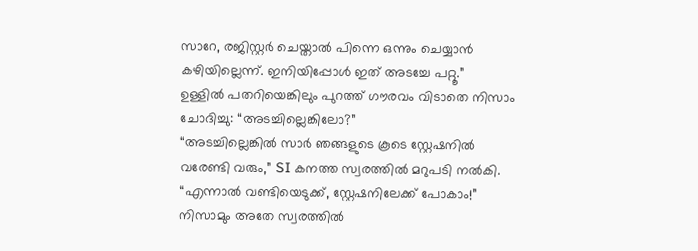സാറേ, രജിസ്റ്റർ ചെയ്താൽ പിന്നെ ഒന്നും ചെയ്യാൻ കഴിയില്ലെന്ന്. ഇനിയിപ്പോൾ ഇത് അടച്ചേ പറ്റൂ.”
ഉള്ളിൽ പതറിയെങ്കിലും പുറത്ത് ഗൗരവം വിടാതെ നിസാം ചോദിച്ചു: “അടച്ചില്ലെങ്കിലോ?”
“അടച്ചില്ലെങ്കിൽ സാർ ഞങ്ങളുടെ കൂടെ സ്റ്റേഷനിൽ വരേണ്ടി വരും,” SI കനത്ത സ്വരത്തിൽ മറുപടി നൽകി.
“എന്നാൽ വണ്ടിയെടുക്ക്, സ്റ്റേഷനിലേക്ക് പോകാം!” നിസാമും അതേ സ്വരത്തിൽ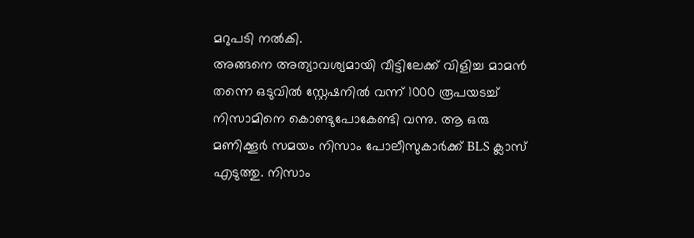മറുപടി നൽകി.
അങ്ങനെ അത്യാവശ്യമായി വീട്ടിലേക്ക് വിളിച്ച മാമൻ തന്നെ ഒടുവിൽ സ്റ്റേഷനിൽ വന്ന് 1000 രൂപയടച്ച് നിസാമിനെ കൊണ്ടുപോകേണ്ടി വന്നു. ആ ഒരു മണിക്കൂർ സമയം നിസാം പോലീസുകാർക്ക് BLS ക്ലാസ് എടുത്തു. നിസാം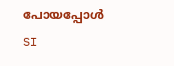പോയപ്പോൾ SI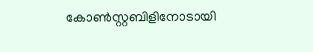കോൺസ്റ്റബിളിനോടായി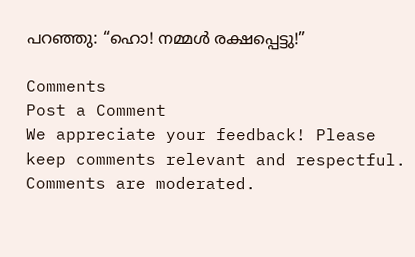പറഞ്ഞു: “ഹൊ! നമ്മൾ രക്ഷപ്പെട്ടു!”

Comments
Post a Comment
We appreciate your feedback! Please keep comments relevant and respectful. Comments are moderated.